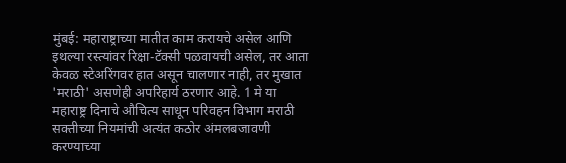मुंबई: महाराष्ट्राच्या मातीत काम करायचे असेल आणि इथल्या रस्त्यांवर रिक्षा-टॅक्सी पळवायची असेल, तर आता केवळ स्टेअरिंगवर हात असून चालणार नाही, तर मुखात 'मराठी' असणेही अपरिहार्य ठरणार आहे. 1 मे या महाराष्ट्र दिनाचे औचित्य साधून परिवहन विभाग मराठी सक्तीच्या नियमांची अत्यंत कठोर अंमलबजावणी करण्याच्या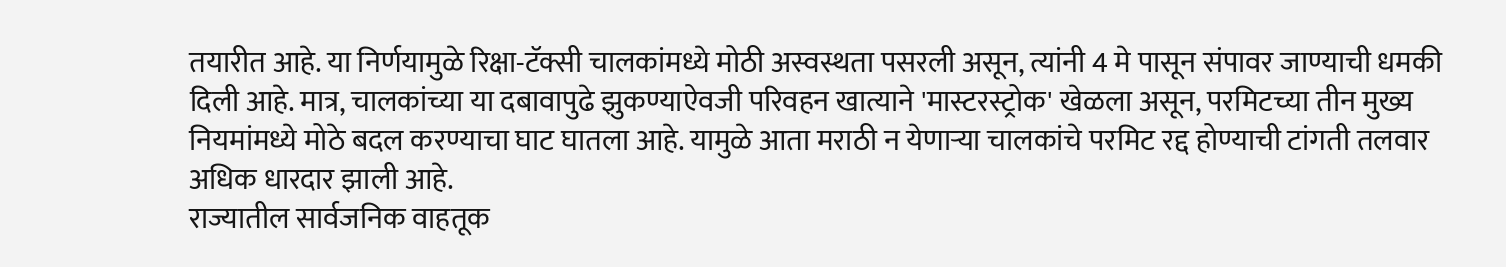तयारीत आहे. या निर्णयामुळे रिक्षा-टॅक्सी चालकांमध्ये मोठी अस्वस्थता पसरली असून, त्यांनी 4 मे पासून संपावर जाण्याची धमकी दिली आहे. मात्र, चालकांच्या या दबावापुढे झुकण्याऐवजी परिवहन खात्याने 'मास्टरस्ट्रोक' खेळला असून, परमिटच्या तीन मुख्य नियमांमध्ये मोठे बदल करण्याचा घाट घातला आहे. यामुळे आता मराठी न येणाऱ्या चालकांचे परमिट रद्द होण्याची टांगती तलवार अधिक धारदार झाली आहे.
राज्यातील सार्वजनिक वाहतूक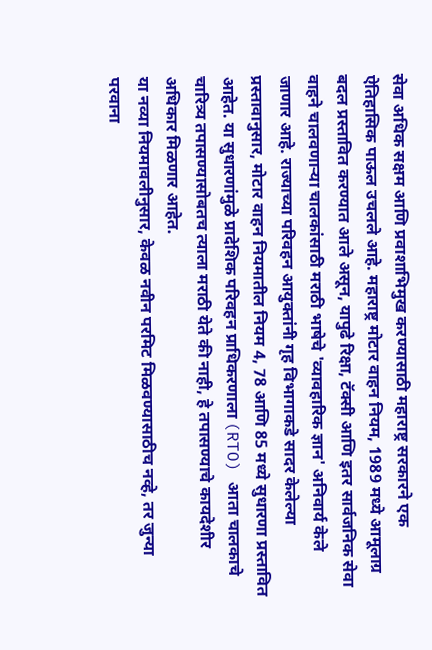सेवा अधिक सक्षम आणि प्रवाशाभिमुख करण्यासाठी महाराष्ट्र सरकारने एक ऐतिहासिक पाऊल उचलले आहे. महाराष्ट्र मोटार वाहन नियम, 1989 मध्ये आमूलाग्र बदल प्रस्तावित करण्यात आले असून, यापुढे रिक्षा, टॅक्सी आणि इतर सार्वजनिक सेवा वाहने चालवणाऱ्या चालकांसाठी मराठी भाषेचे 'व्यावहारिक ज्ञान' अनिवार्य केले जाणार आहे. राज्याच्या परिवहन आयुक्तांनी गृह विभागाकडे सादर केलेल्या प्रस्तावानुसार, मोटार वाहन नियमातील नियम 4, 78 आणि 85 मध्ये सुधारणा प्रस्तावित आहेत. या सुधारणांमुळे प्रादेशिक परिवहन प्राधिकरणाला (RTO) आता चालकाचे चारित्र्य तपासण्यासोबतच त्याला मराठी येते की नाही, हे तपासण्याचे कायदेशीर अधिकार मिळणार आहेत.
या नव्या नियमावलीनुसार, केवळ नवीन परमिट मिळवण्यासाठीच नव्हे, तर जुन्या परवाना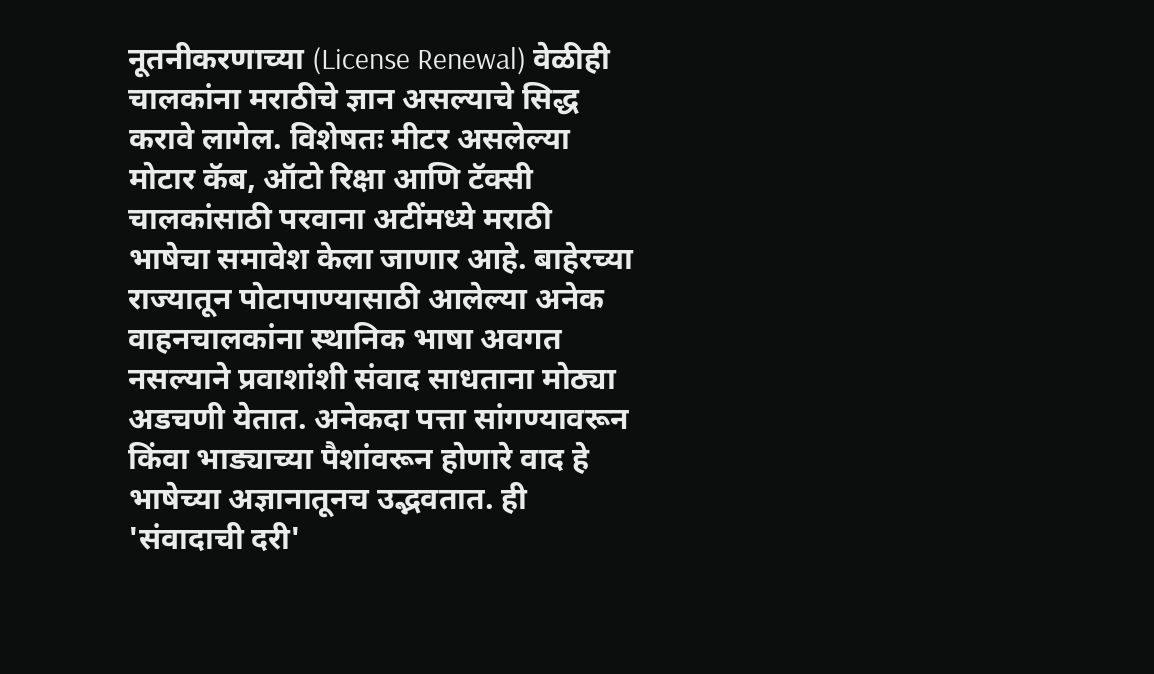नूतनीकरणाच्या (License Renewal) वेळीही चालकांना मराठीचे ज्ञान असल्याचे सिद्ध करावे लागेल. विशेषतः मीटर असलेल्या मोटार कॅब, ऑटो रिक्षा आणि टॅक्सी चालकांसाठी परवाना अटींमध्ये मराठी भाषेचा समावेश केला जाणार आहे. बाहेरच्या राज्यातून पोटापाण्यासाठी आलेल्या अनेक वाहनचालकांना स्थानिक भाषा अवगत नसल्याने प्रवाशांशी संवाद साधताना मोठ्या अडचणी येतात. अनेकदा पत्ता सांगण्यावरून किंवा भाड्याच्या पैशांवरून होणारे वाद हे भाषेच्या अज्ञानातूनच उद्भवतात. ही 'संवादाची दरी'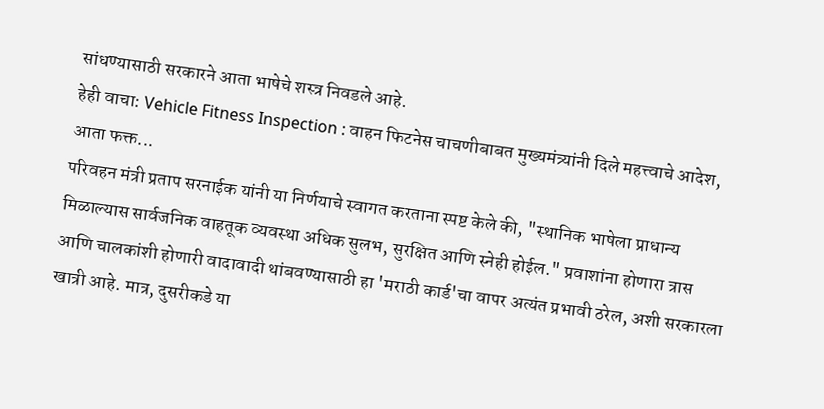सांधण्यासाठी सरकारने आता भाषेचे शस्त्र निवडले आहे.
हेही वाचा: Vehicle Fitness Inspection : वाहन फिटनेस चाचणीबाबत मुख्यमंत्र्यांनी दिले महत्त्वाचे आदेश, आता फक्त...
परिवहन मंत्री प्रताप सरनाईक यांनी या निर्णयाचे स्वागत करताना स्पष्ट केले की, "स्थानिक भाषेला प्राधान्य मिळाल्यास सार्वजनिक वाहतूक व्यवस्था अधिक सुलभ, सुरक्षित आणि स्नेही होईल." प्रवाशांना होणारा त्रास आणि चालकांशी होणारी वादावादी थांबवण्यासाठी हा 'मराठी कार्ड'चा वापर अत्यंत प्रभावी ठरेल, अशी सरकारला खात्री आहे. मात्र, दुसरीकडे या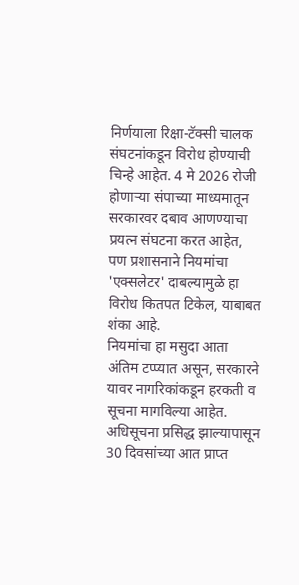निर्णयाला रिक्षा-टॅक्सी चालक संघटनांकडून विरोध होण्याची चिन्हे आहेत. 4 मे 2026 रोजी होणाऱ्या संपाच्या माध्यमातून सरकारवर दबाव आणण्याचा प्रयत्न संघटना करत आहेत, पण प्रशासनाने नियमांचा 'एक्सलेटर' दाबल्यामुळे हा विरोध कितपत टिकेल, याबाबत शंका आहे.
नियमांचा हा मसुदा आता अंतिम टप्प्यात असून, सरकारने यावर नागरिकांकडून हरकती व सूचना मागविल्या आहेत. अधिसूचना प्रसिद्ध झाल्यापासून 30 दिवसांच्या आत प्राप्त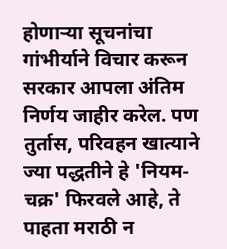होणाऱ्या सूचनांचा गांभीर्याने विचार करून सरकार आपला अंतिम निर्णय जाहीर करेल. पण तुर्तास, परिवहन खात्याने ज्या पद्धतीने हे 'नियम-चक्र' फिरवले आहे, ते पाहता मराठी न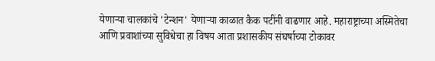येणाऱ्या चालकांचे 'टेन्शन' येणाऱ्या काळात कैक पटींनी वाढणार आहे. महाराष्ट्राच्या अस्मितेचा आणि प्रवाशांच्या सुविधेचा हा विषय आता प्रशासकीय संघर्षाच्या टोकावर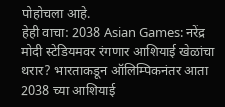पोहोचला आहे.
हेही वाचा: 2038 Asian Games: नरेंद्र मोदी स्टेडियमवर रंगणार आशियाई खेळांचा थरार? भारताकडून ऑलिम्पिकनंतर आता 2038 च्या आशियाई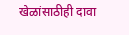खेळांसाठीही दावा